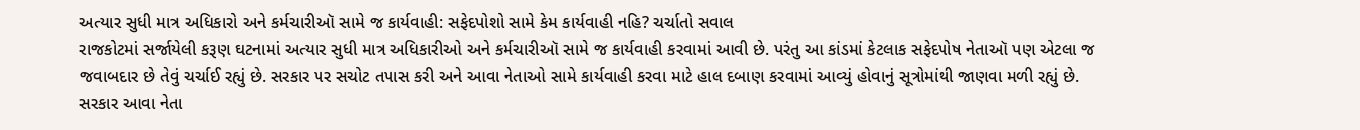અત્યાર સુધી માત્ર અધિકારો અને કર્મચારીઑ સામે જ કાર્યવાહી: સફેદપોશો સામે કેમ કાર્યવાહી નહિ? ચર્ચાતો સવાલ
રાજકોટમાં સર્જાયેલી કરૂણ ઘટનામાં અત્યાર સુધી માત્ર અધિકારીઓ અને કર્મચારીઑ સામે જ કાર્યવાહી કરવામાં આવી છે. પરંતુ આ કાંડમાં કેટલાક સફેદપોષ નેતાઑ પણ એટલા જ જવાબદાર છે તેવું ચર્ચાઈ રહ્યું છે. સરકાર પર સચોટ તપાસ કરી અને આવા નેતાઓ સામે કાર્યવાહી કરવા માટે હાલ દબાણ કરવામાં આવ્યું હોવાનું સૂત્રોમાંથી જાણવા મળી રહ્યું છે. સરકાર આવા નેતા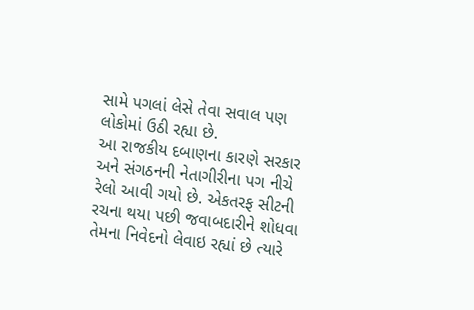સામે પગલાં લેસે તેવા સવાલ પણ લોકોમાં ઉઠી રહ્યા છે.
આ રાજકીય દબાણના કારણે સરકાર અને સંગઠનની નેતાગીરીના પગ નીચે રેલો આવી ગયો છે. એકતરફ સીટની રચના થયા પછી જવાબદારીને શોધવા તેમના નિવેદનો લેવાઇ રહ્યાં છે ત્યારે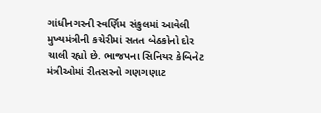ગાંધીનગરની સ્વર્ણિમ સંકુલમાં આવેલી મુખ્યમંત્રીની કચેરીમાં સતત બેઠકોનો દોર ચાલી રહ્યો છે. ભાજપના સિનિયર કેબિનેટ મંત્રીઓમાં રીતસરનો ગણગણાટ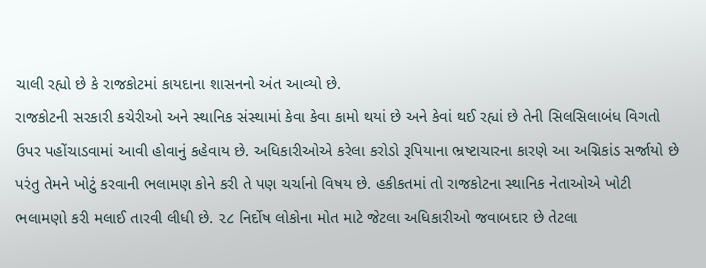ચાલી રહ્યો છે કે રાજકોટમાં કાયદાના શાસનનો અંત આવ્યો છે.
રાજકોટની સરકારી કચેરીઓ અને સ્થાનિક સંસ્થામાં કેવા કેવા કામો થયાં છે અને કેવાં થઈ રહ્યાં છે તેની સિલસિલાબંધ વિગતો ઉપર પહોંચાડવામાં આવી હોવાનું કહેવાય છે. અધિકારીઓએ કરેલા કરોડો રૂપિયાના ભ્રષ્ટાચારના કારણે આ અગ્નિકાંડ સર્જાયો છે પરંતુ તેમને ખોટું કરવાની ભલામણ કોને કરી તે પણ ચર્ચાનો વિષય છે. હકીકતમાં તો રાજકોટના સ્થાનિક નેતાઓએ ખોટી ભલામણો કરી મલાઈ તારવી લીધી છે. ૨૮ નિર્દોષ લોકોના મોત માટે જેટલા અધિકારીઓ જવાબદાર છે તેટલા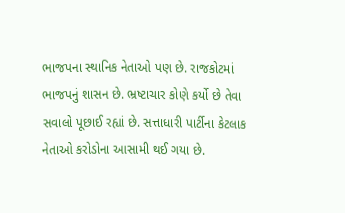ભાજપના સ્થાનિક નેતાઓ પણ છે. રાજકોટમાં ભાજપનું શાસન છે. ભ્રષ્ટાચાર કોણે કર્યો છે તેવા સવાલો પૂછાઈ રહ્યાં છે. સત્તાધારી પાર્ટીના કેટલાક નેતાઓ કરોડોના આસામી થઈ ગયા છે.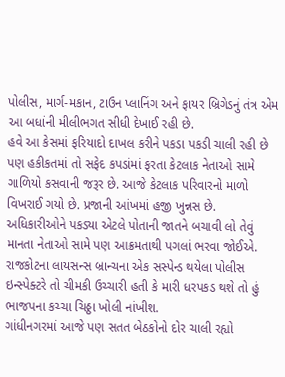પોલીસ, માર્ગ-મકાન, ટાઉન પ્લાનિંગ અને ફાયર બ્રિગેડનું તંત્ર એમ આ બધાંની મીલીભગત સીધી દેખાઈ રહી છે.
હવે આ કેસમાં ફરિયાદો દાખલ કરીને પકડા પકડી ચાલી રહી છે પણ હકીકતમાં તો સફેદ કપડાંમાં ફરતા કેટલાક નેતાઓ સામે ગાળિયો કસવાની જરૂર છે. આજે કેટલાક પરિવારનો માળો વિખરાઈ ગયો છે. પ્રજાની આંખમાં હજી ખુન્નસ છે. અધિકારીઓને પકડ્યા એટલે પોતાની જાતને બચાવી લો તેવું માનતા નેતાઓ સામે પણ આક્રમતાથી પગલાં ભરવા જોઈએ. રાજકોટના લાયસન્સ બ્રાન્ચના એક સસ્પેન્ડ થયેલા પોલીસ ઇન્સ્પેક્ટરે તો ચીમકી ઉચ્ચારી હતી કે મારી ધરપકડ થશે તો હું ભાજપના કચ્ચા ચિઠ્ઠા ખોલી નાંખીશ.
ગાંધીનગરમાં આજે પણ સતત બેઠકોનો દોર ચાલી રહ્યો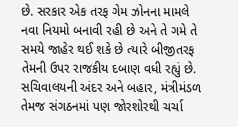છે. સરકાર એક તરફ ગેમ ઝોનના મામલે નવા નિયમો બનાવી રહી છે અને તે ગમે તે સમયે જાહેર થઈ શકે છે ત્યારે બીજીતરફ તેમની ઉપર રાજકીય દબાણ વધી રહ્યું છે. સચિવાલયની અંદર અને બહાર, મંત્રીમંડળ તેમજ સંગઠનમાં પણ જોરશોરથી ચર્ચા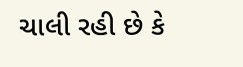ચાલી રહી છે કે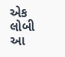એક લોબી આ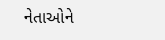નેતાઓને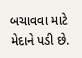બચાવવા માટે મેદાને પડી છે.